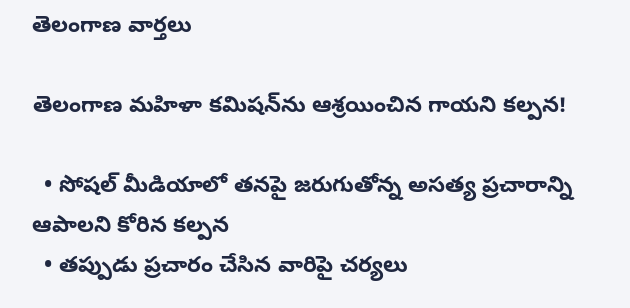తెలంగాణ వార్తలు

తెలంగాణ మహిళా కమిషన్‌ను ఆశ్రయించిన గాయని కల్పన!

  • సోషల్ మీడియాలో తనపై జరుగుతోన్న అసత్య ప్రచారాన్ని ఆపాలని కోరిన కల్పన
  • తప్పుడు ప్రచారం చేసిన వారిపై చర్యలు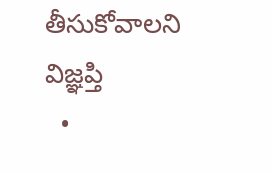తీసుకోవాలని విజ్ఞప్తి
  •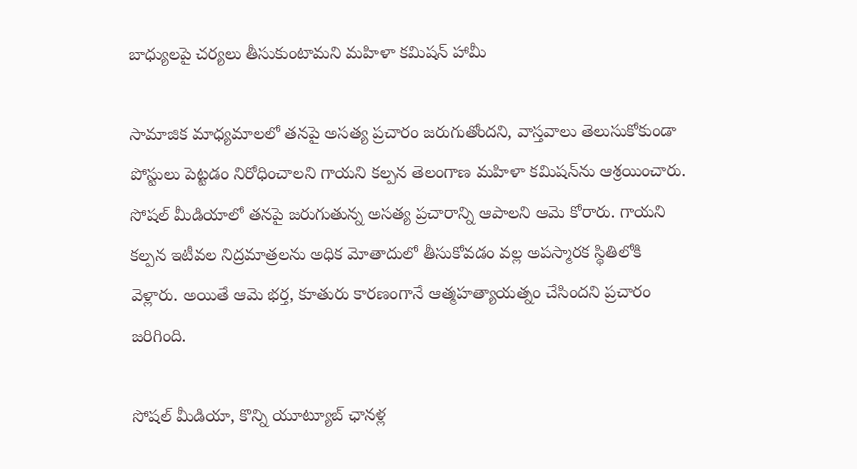బాధ్యులపై చర్యలు తీసుకుంటామని మహిళా కమిషన్ హామీ

సామాజిక మాధ్యమాలలో తనపై అసత్య ప్రచారం జరుగుతోందని, వాస్తవాలు తెలుసుకోకుండా పోస్టులు పెట్టడం నిరోధించాలని గాయని కల్పన తెలంగాణ మహిళా కమిషన్‌ను ఆశ్రయించారు. సోషల్ మీడియాలో తనపై జరుగుతున్న అసత్య ప్రచారాన్ని ఆపాలని ఆమె కోరారు. గాయని కల్పన ఇటీవల నిద్రమాత్రలను అధిక మోతాదులో తీసుకోవడం వల్ల అపస్మారక స్థితిలోకి వెళ్లారు. అయితే ఆమె భర్త, కూతురు కారణంగానే ఆత్మహత్యాయత్నం చేసిందని ప్రచారం జరిగింది.

సోషల్ మీడియా, కొన్ని యూట్యూబ్ ఛానళ్ల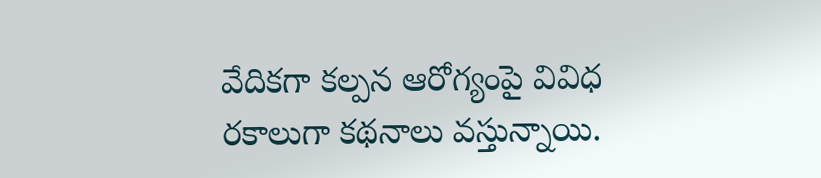వేదికగా కల్పన ఆరోగ్యంపై వివిధ రకాలుగా కథనాలు వస్తున్నాయి.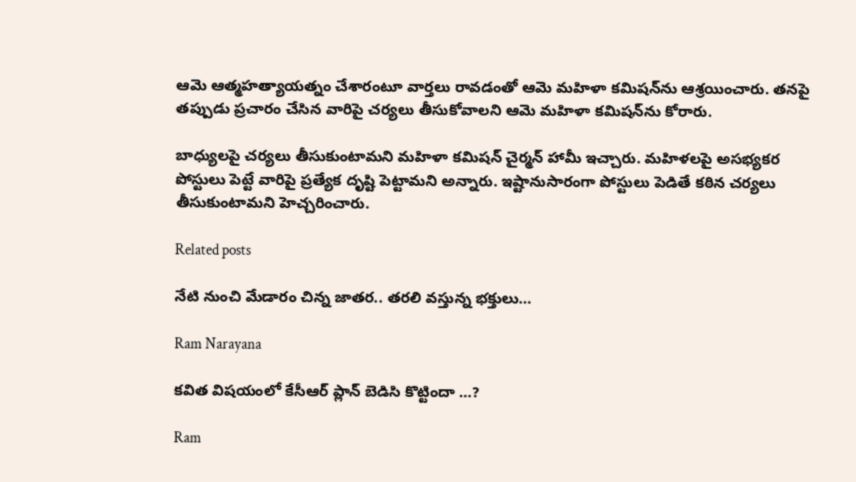ఆమె ఆత్మహత్యాయత్నం చేశారంటూ వార్తలు రావడంతో ఆమె మహిళా కమిషన్‌ను ఆశ్రయించారు. తనపై తప్పుడు ప్రచారం చేసిన వారిపై చర్యలు తీసుకోవాలని ఆమె మహిళా కమిషన్‌ను కోరారు.

బాధ్యులపై చర్యలు తీసుకుంటామని మహిళా కమిషన్ చైర్మన్ హామీ ఇచ్చారు. మహిళలపై అసభ్యకర పోస్టులు పెట్టే వారిపై ప్రత్యేక దృష్టి పెట్టామని అన్నారు. ఇష్టానుసారంగా పోస్టులు పెడితే కఠిన చర్యలు తీసుకుంటామని హెచ్చరించారు.

Related posts

నేటి నుంచి మేడారం చిన్న జాతర.. తరలి వస్తున్న భక్తులు…

Ram Narayana

కవిత విషయంలో కేసీఆర్ ప్లాన్ బెడిసి కొట్టిందా …?

Ram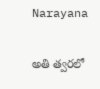Narayana

అతి త్వరలో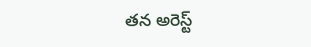తన అరెస్ట్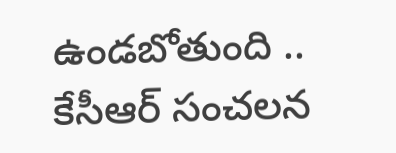ఉండబోతుంది .. కేసీఆర్ సంచలన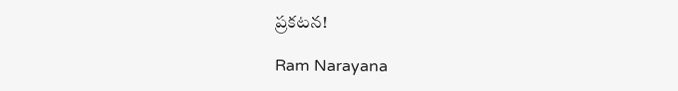ప్రకటన!

Ram Narayana